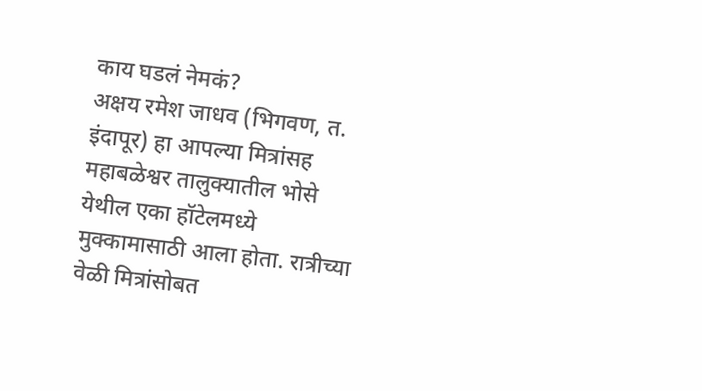काय घडलं नेमकं?
अक्षय रमेश जाधव (भिगवण, त. इंदापूर) हा आपल्या मित्रांसह महाबळेश्वर तालुक्यातील भोसे येथील एका हॉटेलमध्ये मुक्कामासाठी आला होता. रात्रीच्या वेळी मित्रांसोबत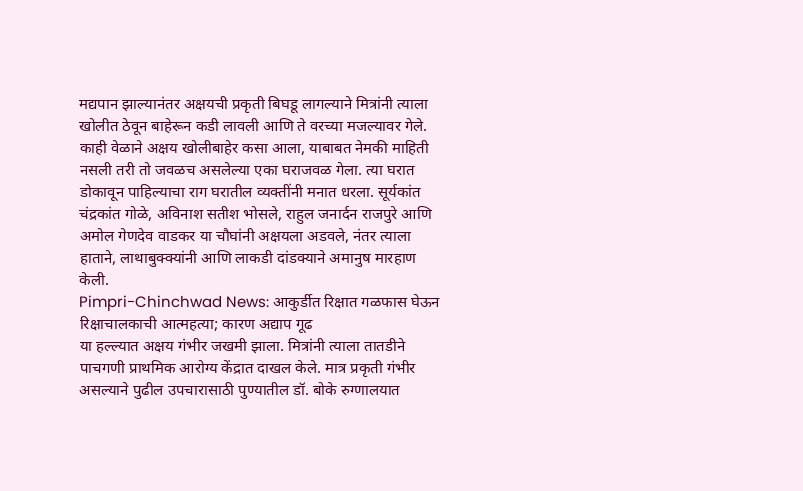मद्यपान झाल्यानंतर अक्षयची प्रकृती बिघडू लागल्याने मित्रांनी त्याला खोलीत ठेवून बाहेरून कडी लावली आणि ते वरच्या मजल्यावर गेले. काही वेळाने अक्षय खोलीबाहेर कसा आला, याबाबत नेमकी माहिती नसली तरी तो जवळच असलेल्या एका घराजवळ गेला. त्या घरात डोकावून पाहिल्याचा राग घरातील व्यक्तींनी मनात धरला. सूर्यकांत चंद्रकांत गोळे, अविनाश सतीश भोसले, राहुल जनार्दन राजपुरे आणि अमोल गेणदेव वाडकर या चौघांनी अक्षयला अडवले, नंतर त्याला हाताने, लाथाबुक्क्यांनी आणि लाकडी दांडक्याने अमानुष मारहाण केली.
Pimpri-Chinchwad News: आकुर्डीत रिक्षात गळफास घेऊन रिक्षाचालकाची आत्महत्या; कारण अद्याप गूढ
या हल्ल्यात अक्षय गंभीर जखमी झाला. मित्रांनी त्याला तातडीने पाचगणी प्राथमिक आरोग्य केंद्रात दाखल केले. मात्र प्रकृती गंभीर असल्याने पुढील उपचारासाठी पुण्यातील डॉ. बोके रुग्णालयात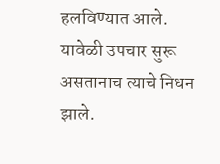हलविण्यात आले. यावेळी उपचार सुरू असतानाच त्याचे निधन झाले.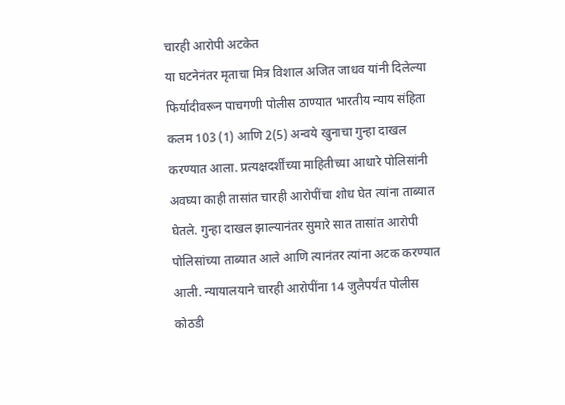चारही आरोपी अटकेत
या घटनेनंतर मृताचा मित्र विशाल अजित जाधव यांनी दिलेल्या फिर्यादीवरून पाचगणी पोलीस ठाण्यात भारतीय न्याय संहिता कलम 103 (1) आणि 2(5) अन्वये खुनाचा गुन्हा दाखल करण्यात आला. प्रत्यक्षदर्शींच्या माहितीच्या आधारे पोलिसांनी अवघ्या काही तासांत चारही आरोपींचा शोध घेत त्यांना ताब्यात घेतले. गुन्हा दाखल झाल्यानंतर सुमारे सात तासांत आरोपी पोलिसांच्या ताब्यात आले आणि त्यानंतर त्यांना अटक करण्यात आली. न्यायालयाने चारही आरोपींना 14 जुलैपर्यंत पोलीस कोठडी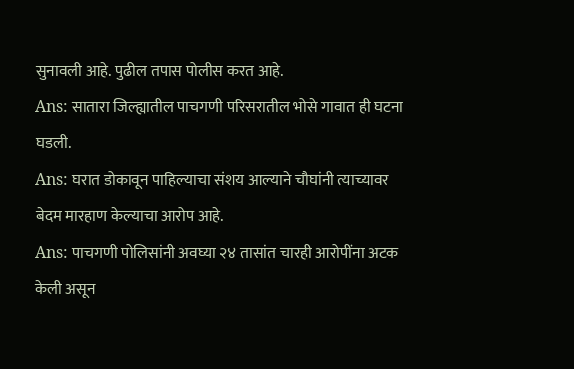सुनावली आहे. पुढील तपास पोलीस करत आहे.
Ans: सातारा जिल्ह्यातील पाचगणी परिसरातील भोसे गावात ही घटना घडली.
Ans: घरात डोकावून पाहिल्याचा संशय आल्याने चौघांनी त्याच्यावर बेदम मारहाण केल्याचा आरोप आहे.
Ans: पाचगणी पोलिसांनी अवघ्या २४ तासांत चारही आरोपींना अटक केली असून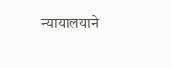न्यायालयाने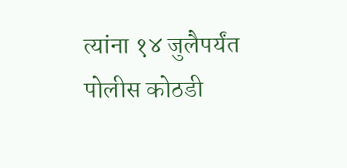त्यांना १४ जुलैपर्यंत पोलीस कोठडी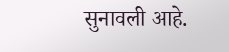सुनावली आहे.